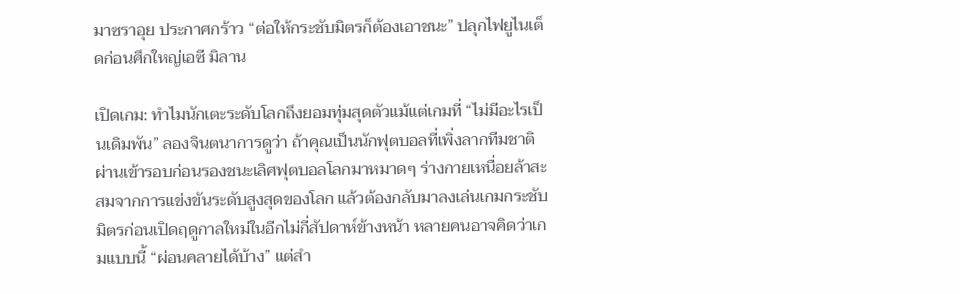มาซราอุย ประกาศกร้าว “ต่อให้กระชับมิตรก็ต้องเอาชนะ” ปลุกไฟยูไนเต็ดก่อนศึกใหญ่เอซี มิลาน

เปิดเกม: ทำไมนักเตะระดับโลกถึงยอมทุ่มสุดตัวแม้แต่เกมที่ “ไม่มีอะไรเป็นเดิมพัน” ลองจินตนาการดูว่า ถ้าคุณเป็นนักฟุตบอลที่เพิ่งลากทีมชาติผ่านเข้ารอบก่อนรองชนะเลิศฟุตบอลโลกมาหมาดๆ ร่างกายเหนื่อยล้าสะสมจากการแข่งขันระดับสูงสุดของโลก แล้วต้องกลับมาลงเล่นเกมกระชับมิตรก่อนเปิดฤดูกาลใหม่ในอีกไม่กี่สัปดาห์ข้างหน้า หลายคนอาจคิดว่าเกมแบบนี้ “ผ่อนคลายได้บ้าง” แต่สำ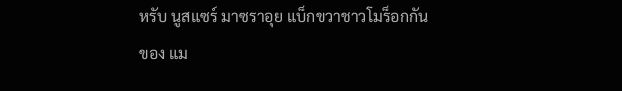หรับ นูสแซร์ มาซราอุย แบ็กขวาชาวโมร็อกกันของ แม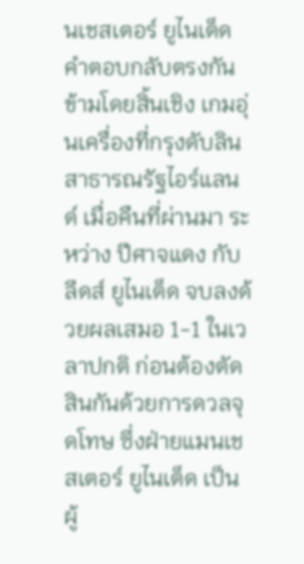นเชสเตอร์ ยูไนเต็ด คำตอบกลับตรงกันข้ามโดยสิ้นเชิง เกมอุ่นเครื่องที่กรุงดับลิน สาธารณรัฐไอร์แลนด์ เมื่อคืนที่ผ่านมา ระหว่าง ปีศาจแดง กับ ลีดส์ ยูไนเต็ด จบลงด้วยผลเสมอ 1-1 ในเวลาปกติ ก่อนต้องตัดสินกันด้วยการดวลจุดโทษ ซึ่งฝ่ายแมนเชสเตอร์ ยูไนเต็ด เป็นผู้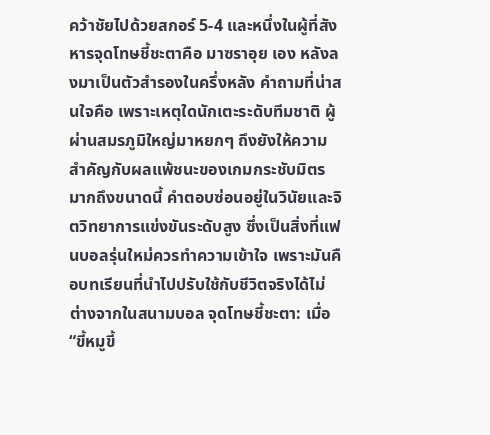คว้าชัยไปด้วยสกอร์ 5-4 และหนึ่งในผู้ที่สังหารจุดโทษชี้ชะตาคือ มาซราอุย เอง หลังลงมาเป็นตัวสำรองในครึ่งหลัง คำถามที่น่าสนใจคือ เพราะเหตุใดนักเตะระดับทีมชาติ ผู้ผ่านสมรภูมิใหญ่มาหยกๆ ถึงยังให้ความสำคัญกับผลแพ้ชนะของเกมกระชับมิตรมากถึงขนาดนี้ คำตอบซ่อนอยู่ในวินัยและจิตวิทยาการแข่งขันระดับสูง ซึ่งเป็นสิ่งที่แฟนบอลรุ่นใหม่ควรทำความเข้าใจ เพราะมันคือบทเรียนที่นำไปปรับใช้กับชีวิตจริงได้ไม่ต่างจากในสนามบอล จุดโทษชี้ชะตา: เมื่อ “ขี้หมูขี้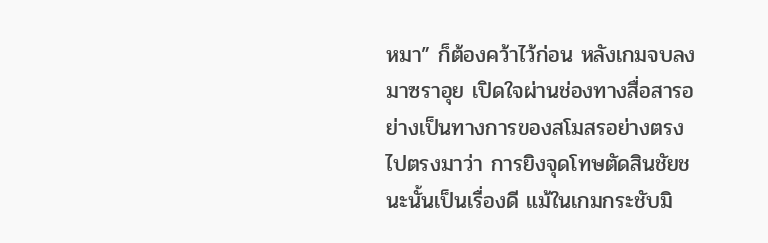หมา” ก็ต้องคว้าไว้ก่อน หลังเกมจบลง มาซราอุย เปิดใจผ่านช่องทางสื่อสารอย่างเป็นทางการของสโมสรอย่างตรงไปตรงมาว่า การยิงจุดโทษตัดสินชัยชนะนั้นเป็นเรื่องดี แม้ในเกมกระชับมิ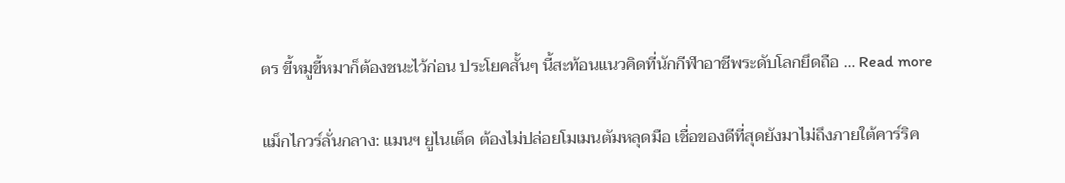ตร ขี้หมูขี้หมาก็ต้องชนะไว้ก่อน ประโยคสั้นๆ นี้สะท้อนแนวคิดที่นักกีฬาอาชีพระดับโลกยึดถือ … Read more

แม็กไกวร์ลั่นกลาง: แมนฯ ยูไนเต็ด ต้องไม่ปล่อยโมเมนตัมหลุดมือ เชื่อของดีที่สุดยังมาไม่ถึงภายใต้คาร์ริค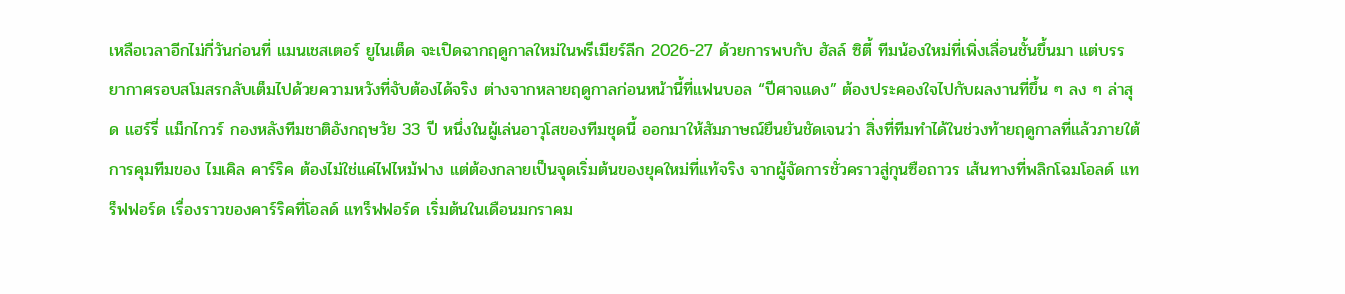เหลือเวลาอีกไม่กี่วันก่อนที่ แมนเชสเตอร์ ยูไนเต็ด จะเปิดฉากฤดูกาลใหม่ในพรีเมียร์ลีก 2026-27 ด้วยการพบกับ ฮัลล์ ซิตี้ ทีมน้องใหม่ที่เพิ่งเลื่อนชั้นขึ้นมา แต่บรรยากาศรอบสโมสรกลับเต็มไปด้วยความหวังที่จับต้องได้จริง ต่างจากหลายฤดูกาลก่อนหน้านี้ที่แฟนบอล “ปีศาจแดง” ต้องประคองใจไปกับผลงานที่ขึ้น ๆ ลง ๆ ล่าสุด แฮร์รี่ แม็กไกวร์ กองหลังทีมชาติอังกฤษวัย 33 ปี หนึ่งในผู้เล่นอาวุโสของทีมชุดนี้ ออกมาให้สัมภาษณ์ยืนยันชัดเจนว่า สิ่งที่ทีมทำได้ในช่วงท้ายฤดูกาลที่แล้วภายใต้การคุมทีมของ ไมเคิล คาร์ริค ต้องไม่ใช่แค่ไฟไหม้ฟาง แต่ต้องกลายเป็นจุดเริ่มต้นของยุคใหม่ที่แท้จริง จากผู้จัดการชั่วคราวสู่กุนซือถาวร เส้นทางที่พลิกโฉมโอลด์ แทร็ฟฟอร์ด เรื่องราวของคาร์ริคที่โอลด์ แทร็ฟฟอร์ด เริ่มต้นในเดือนมกราคม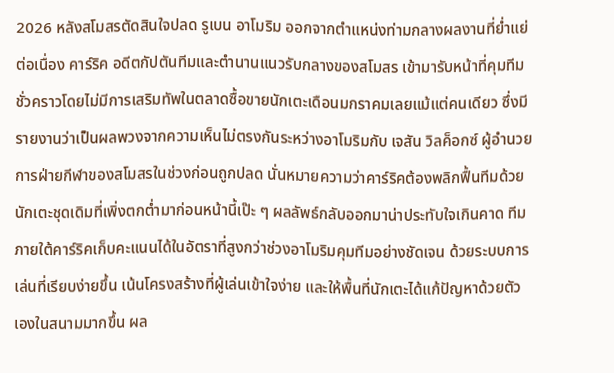2026 หลังสโมสรตัดสินใจปลด รูเบน อาโมริม ออกจากตำแหน่งท่ามกลางผลงานที่ย่ำแย่ต่อเนื่อง คาร์ริค อดีตกัปตันทีมและตำนานแนวรับกลางของสโมสร เข้ามารับหน้าที่คุมทีมชั่วคราวโดยไม่มีการเสริมทัพในตลาดซื้อขายนักเตะเดือนมกราคมเลยแม้แต่คนเดียว ซึ่งมีรายงานว่าเป็นผลพวงจากความเห็นไม่ตรงกันระหว่างอาโมริมกับ เจสัน วิลค็อกซ์ ผู้อำนวยการฝ่ายกีฬาของสโมสรในช่วงก่อนถูกปลด นั่นหมายความว่าคาร์ริคต้องพลิกฟื้นทีมด้วยนักเตะชุดเดิมที่เพิ่งตกต่ำมาก่อนหน้านี้เป๊ะ ๆ ผลลัพธ์กลับออกมาน่าประทับใจเกินคาด ทีมภายใต้คาร์ริคเก็บคะแนนได้ในอัตราที่สูงกว่าช่วงอาโมริมคุมทีมอย่างชัดเจน ด้วยระบบการเล่นที่เรียบง่ายขึ้น เน้นโครงสร้างที่ผู้เล่นเข้าใจง่าย และให้พื้นที่นักเตะได้แก้ปัญหาด้วยตัวเองในสนามมากขึ้น ผล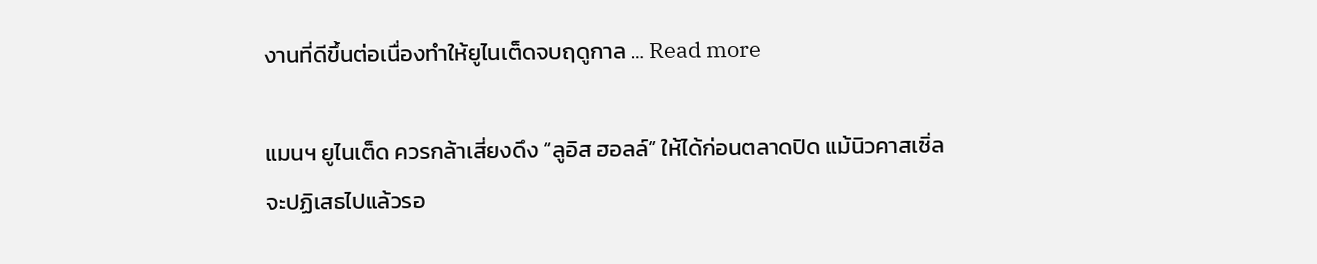งานที่ดีขึ้นต่อเนื่องทำให้ยูไนเต็ดจบฤดูกาล … Read more

แมนฯ ยูไนเต็ด ควรกล้าเสี่ยงดึง “ลูอิส ฮอลล์” ให้ได้ก่อนตลาดปิด แม้นิวคาสเซิ่ลจะปฏิเสธไปแล้วรอ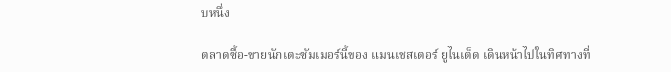บหนึ่ง

ตลาดซื้อ-ขายนักเตะซัมเมอร์นี้ของ แมนเชสเตอร์ ยูไนเต็ด เดินหน้าไปในทิศทางที่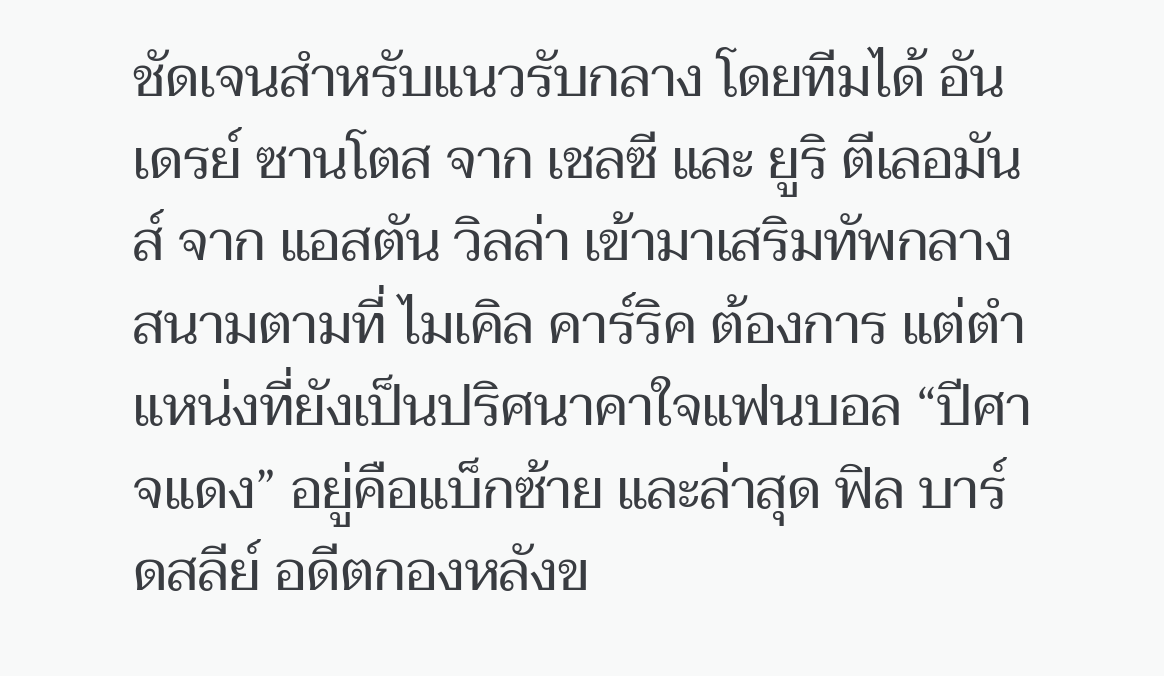ชัดเจนสำหรับแนวรับกลาง โดยทีมได้ อันเดรย์ ซานโตส จาก เชลซี และ ยูริ ตีเลอมันส์ จาก แอสตัน วิลล่า เข้ามาเสริมทัพกลางสนามตามที่ ไมเคิล คาร์ริค ต้องการ แต่ตำแหน่งที่ยังเป็นปริศนาคาใจแฟนบอล “ปีศาจแดง” อยู่คือแบ็กซ้าย และล่าสุด ฟิล บาร์ดสลีย์ อดีตกองหลังข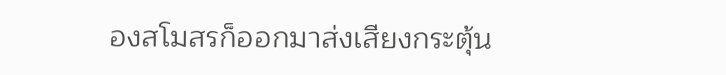องสโมสรก็ออกมาส่งเสียงกระตุ้น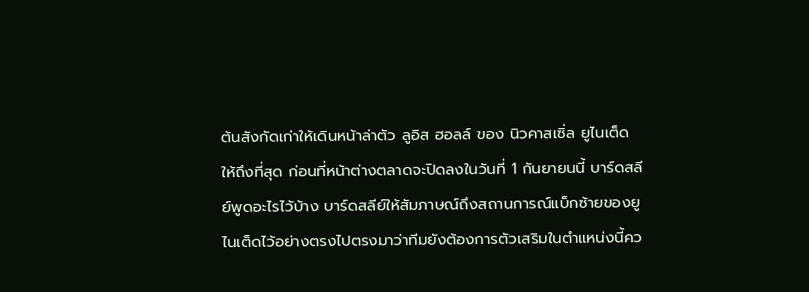ต้นสังกัดเก่าให้เดินหน้าล่าตัว ลูอิส ฮอลล์ ของ นิวคาสเซิ่ล ยูไนเต็ด ให้ถึงที่สุด ก่อนที่หน้าต่างตลาดจะปิดลงในวันที่ 1 กันยายนนี้ บาร์ดสลีย์พูดอะไรไว้บ้าง บาร์ดสลีย์ให้สัมภาษณ์ถึงสถานการณ์แบ็กซ้ายของยูไนเต็ดไว้อย่างตรงไปตรงมาว่าทีมยังต้องการตัวเสริมในตำแหน่งนี้คว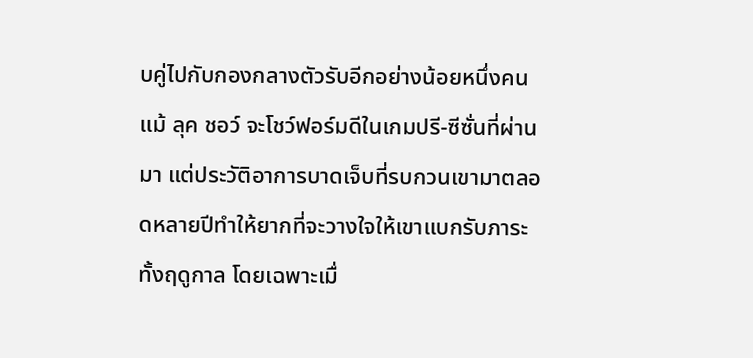บคู่ไปกับกองกลางตัวรับอีกอย่างน้อยหนึ่งคน แม้ ลุค ชอว์ จะโชว์ฟอร์มดีในเกมปรี-ซีซั่นที่ผ่านมา แต่ประวัติอาการบาดเจ็บที่รบกวนเขามาตลอดหลายปีทำให้ยากที่จะวางใจให้เขาแบกรับภาระทั้งฤดูกาล โดยเฉพาะเมื่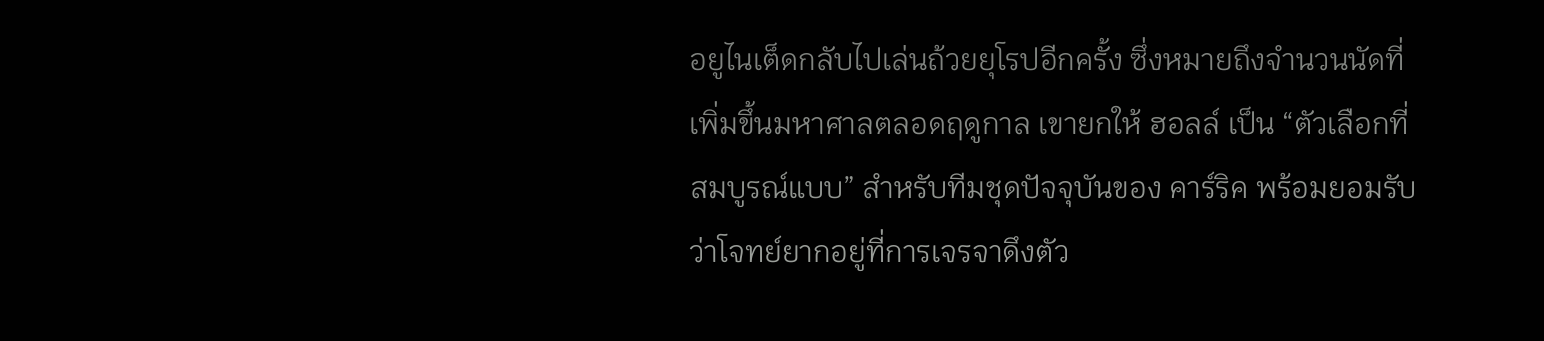อยูไนเต็ดกลับไปเล่นถ้วยยุโรปอีกครั้ง ซึ่งหมายถึงจำนวนนัดที่เพิ่มขึ้นมหาศาลตลอดฤดูกาล เขายกให้ ฮอลล์ เป็น “ตัวเลือกที่สมบูรณ์แบบ” สำหรับทีมชุดปัจจุบันของ คาร์ริค พร้อมยอมรับว่าโจทย์ยากอยู่ที่การเจรจาดึงตัว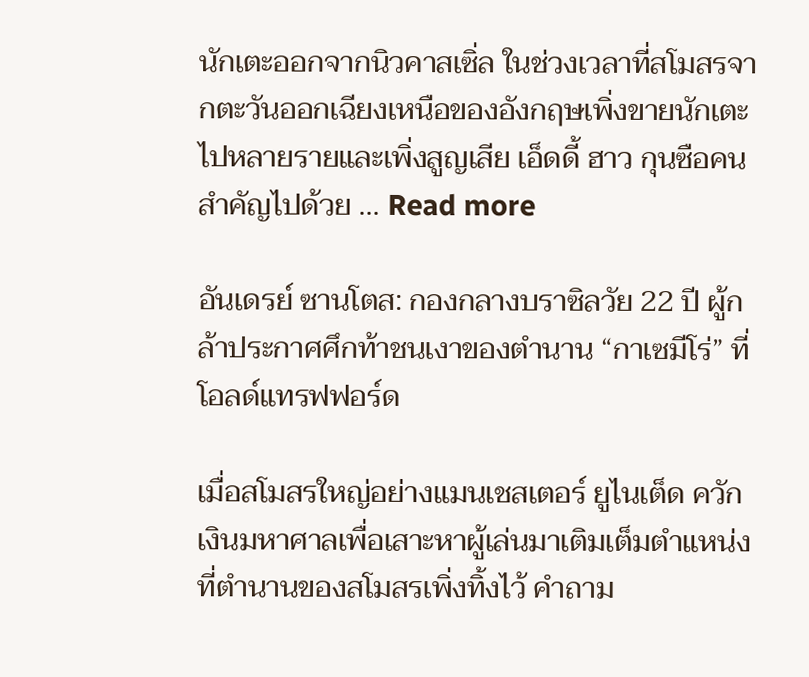นักเตะออกจากนิวคาสเซิ่ล ในช่วงเวลาที่สโมสรจากตะวันออกเฉียงเหนือของอังกฤษเพิ่งขายนักเตะไปหลายรายและเพิ่งสูญเสีย เอ็ดดี้ ฮาว กุนซือคนสำคัญไปด้วย … Read more

อันเดรย์ ซานโตส: กองกลางบราซิลวัย 22 ปี ผู้กล้าประกาศศึกท้าชนเงาของตำนาน “กาเซมีโร่” ที่โอลด์แทรฟฟอร์ด

เมื่อสโมสรใหญ่อย่างแมนเชสเตอร์ ยูไนเต็ด ควักเงินมหาศาลเพื่อเสาะหาผู้เล่นมาเติมเต็มตำแหน่งที่ตำนานของสโมสรเพิ่งทิ้งไว้ คำถาม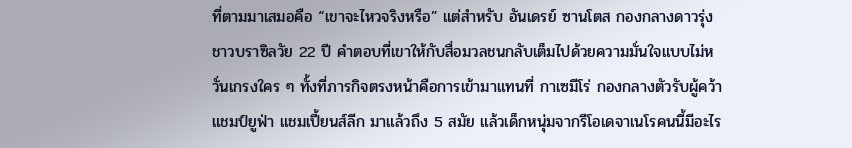ที่ตามมาเสมอคือ “เขาจะไหวจริงหรือ” แต่สำหรับ อันเดรย์ ซานโตส กองกลางดาวรุ่งชาวบราซิลวัย 22 ปี คำตอบที่เขาให้กับสื่อมวลชนกลับเต็มไปด้วยความมั่นใจแบบไม่หวั่นเกรงใคร ๆ ทั้งที่ภารกิจตรงหน้าคือการเข้ามาแทนที่ กาเซมีโร่ กองกลางตัวรับผู้คว้าแชมป์ยูฟ่า แชมเปี้ยนส์ลีก มาแล้วถึง 5 สมัย แล้วเด็กหนุ่มจากรีโอเดจาเนโรคนนี้มีอะไร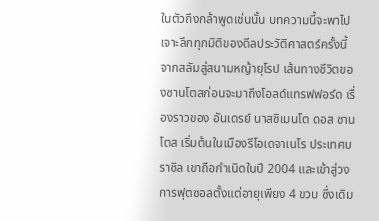ในตัวถึงกล้าพูดเช่นนั้น บทความนี้จะพาไปเจาะลึกทุกมิติของดีลประวัติศาสตร์ครั้งนี้ จากสลัมสู่สนามหญ้ายุโรป เส้นทางชีวิตของซานโตสก่อนจะมาถึงโอลด์แทรฟฟอร์ด เรื่องราวของ อันเดรย์ นาสซิเมนโต ดอส ซานโตส เริ่มต้นในเมืองรีโอเดจาเนโร ประเทศบราซิล เขาถือกำเนิดในปี 2004 และเข้าสู่วงการฟุตซอลตั้งแต่อายุเพียง 4 ขวบ ซึ่งเดิม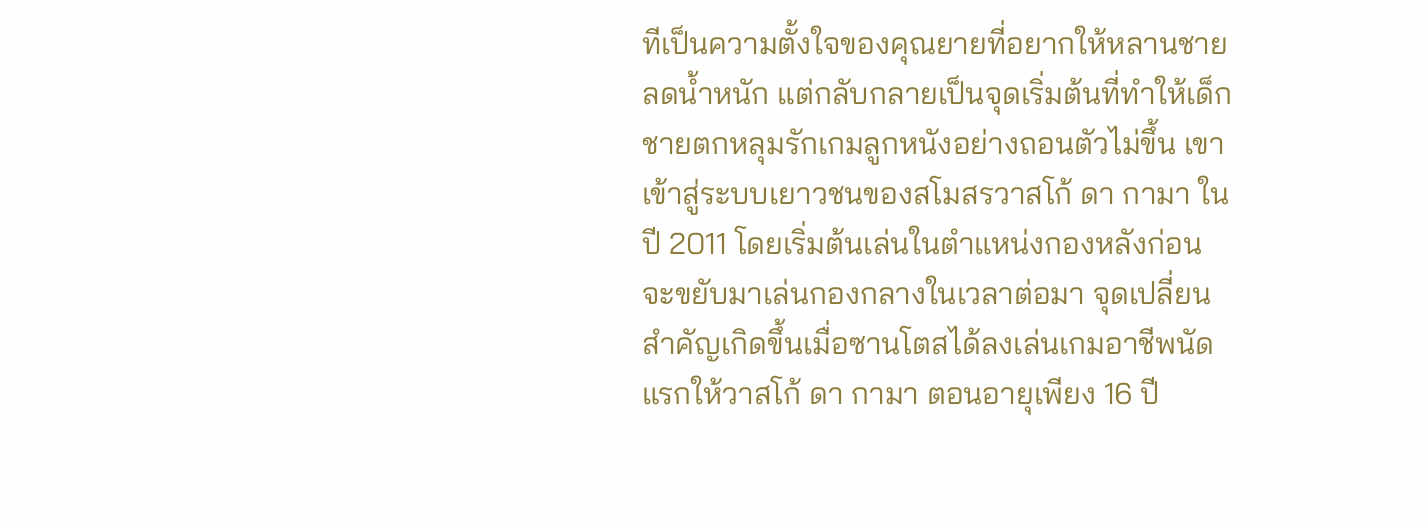ทีเป็นความตั้งใจของคุณยายที่อยากให้หลานชายลดน้ำหนัก แต่กลับกลายเป็นจุดเริ่มต้นที่ทำให้เด็กชายตกหลุมรักเกมลูกหนังอย่างถอนตัวไม่ขึ้น เขาเข้าสู่ระบบเยาวชนของสโมสรวาสโก้ ดา กามา ในปี 2011 โดยเริ่มต้นเล่นในตำแหน่งกองหลังก่อนจะขยับมาเล่นกองกลางในเวลาต่อมา จุดเปลี่ยนสำคัญเกิดขึ้นเมื่อซานโตสได้ลงเล่นเกมอาชีพนัดแรกให้วาสโก้ ดา กามา ตอนอายุเพียง 16 ปี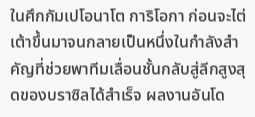ในศึกกัมเปโอนาโต การิโอกา ก่อนจะไต่เต้าขึ้นมาจนกลายเป็นหนึ่งในกำลังสำคัญที่ช่วยพาทีมเลื่อนชั้นกลับสู่ลีกสูงสุดของบราซิลได้สำเร็จ ผลงานอันโด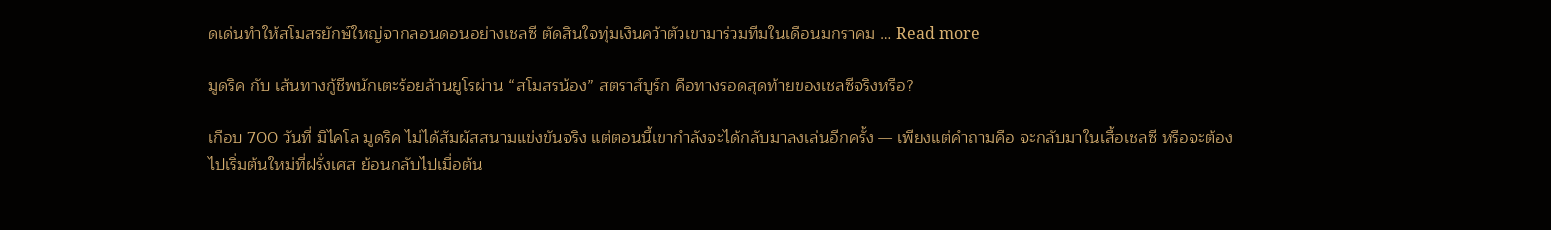ดเด่นทำให้สโมสรยักษ์ใหญ่จากลอนดอนอย่างเชลซี ตัดสินใจทุ่มเงินคว้าตัวเขามาร่วมทีมในเดือนมกราคม … Read more

มูดริค กับ เส้นทางกู้ชีพนักเตะร้อยล้านยูโรผ่าน “สโมสรน้อง” สตราส์บูร์ก คือทางรอดสุดท้ายของเชลซีจริงหรือ?

เกือบ 700 วันที่ มิไคโล มูดริค ไม่ได้สัมผัสสนามแข่งขันจริง แต่ตอนนี้เขากำลังจะได้กลับมาลงเล่นอีกครั้ง — เพียงแต่คำถามคือ จะกลับมาในเสื้อเชลซี หรือจะต้องไปเริ่มต้นใหม่ที่ฝรั่งเศส ย้อนกลับไปเมื่อต้น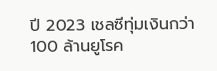ปี 2023 เชลซีทุ่มเงินกว่า 100 ล้านยูโรค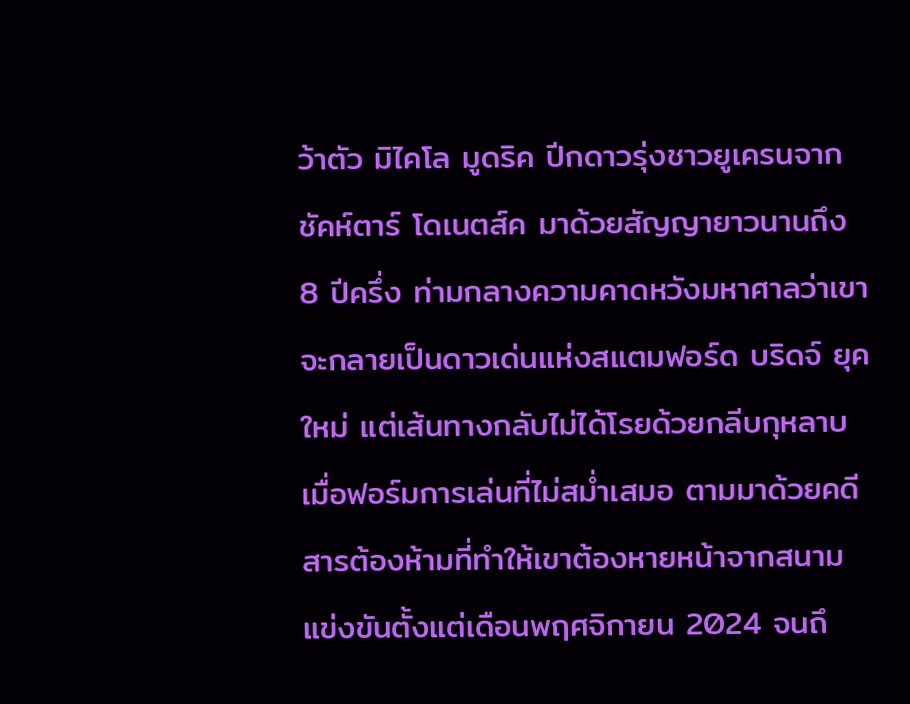ว้าตัว มิไคโล มูดริค ปีกดาวรุ่งชาวยูเครนจาก ชัคห์ตาร์ โดเนตส์ค มาด้วยสัญญายาวนานถึง 8 ปีครึ่ง ท่ามกลางความคาดหวังมหาศาลว่าเขาจะกลายเป็นดาวเด่นแห่งสแตมฟอร์ด บริดจ์ ยุคใหม่ แต่เส้นทางกลับไม่ได้โรยด้วยกลีบกุหลาบ เมื่อฟอร์มการเล่นที่ไม่สม่ำเสมอ ตามมาด้วยคดีสารต้องห้ามที่ทำให้เขาต้องหายหน้าจากสนามแข่งขันตั้งแต่เดือนพฤศจิกายน 2024 จนถึ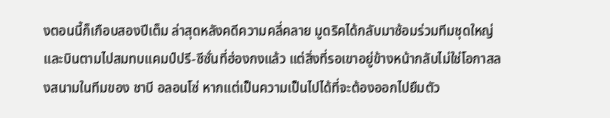งตอนนี้ก็เกือบสองปีเต็ม ล่าสุดหลังคดีความคลี่คลาย มูดริคได้กลับมาซ้อมร่วมทีมชุดใหญ่และบินตามไปสมทบแคมป์ปรี-ซีซั่นที่ฮ่องกงแล้ว แต่สิ่งที่รอเขาอยู่ข้างหน้ากลับไม่ใช่โอกาสลงสนามในทีมของ ชาบี อลอนโซ่ หากแต่เป็นความเป็นไปได้ที่จะต้องออกไปยืมตัว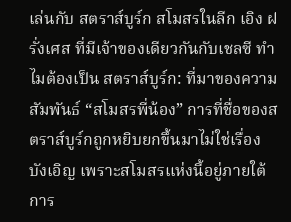เล่นกับ สตราส์บูร์ก สโมสรในลีก เอิง ฝรั่งเศส ที่มีเจ้าของเดียวกันกับเชลซี ทำไมต้องเป็น สตราส์บูร์ก: ที่มาของความสัมพันธ์ “สโมสรพี่น้อง” การที่ชื่อของสตราส์บูร์กถูกหยิบยกขึ้นมาไม่ใช่เรื่องบังเอิญ เพราะสโมสรแห่งนี้อยู่ภายใต้การ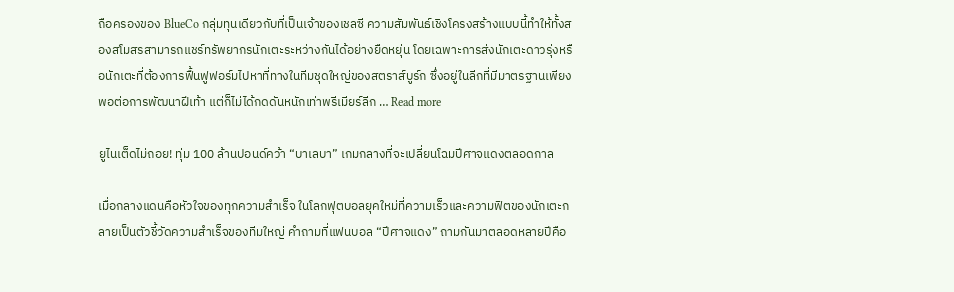ถือครองของ BlueCo กลุ่มทุนเดียวกับที่เป็นเจ้าของเชลซี ความสัมพันธ์เชิงโครงสร้างแบบนี้ทำให้ทั้งสองสโมสรสามารถแชร์ทรัพยากรนักเตะระหว่างกันได้อย่างยืดหยุ่น โดยเฉพาะการส่งนักเตะดาวรุ่งหรือนักเตะที่ต้องการฟื้นฟูฟอร์มไปหาที่ทางในทีมชุดใหญ่ของสตราส์บูร์ก ซึ่งอยู่ในลีกที่มีมาตรฐานเพียงพอต่อการพัฒนาฝีเท้า แต่ก็ไม่ได้กดดันหนักเท่าพรีเมียร์ลีก … Read more

ยูไนเต็ดไม่ถอย! ทุ่ม 100 ล้านปอนด์คว้า “บาเลบา” เกมกลางที่จะเปลี่ยนโฉมปีศาจแดงตลอดกาล

เมื่อกลางแดนคือหัวใจของทุกความสำเร็จ ในโลกฟุตบอลยุคใหม่ที่ความเร็วและความฟิตของนักเตะกลายเป็นตัวชี้วัดความสำเร็จของทีมใหญ่ คำถามที่แฟนบอล “ปีศาจแดง” ถามกันมาตลอดหลายปีคือ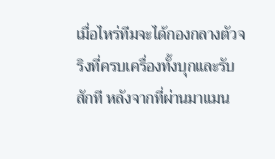เมื่อไหร่ทีมจะได้กองกลางตัวจริงที่ครบเครื่องทั้งบุกและรับสักที หลังจากที่ผ่านมาแมน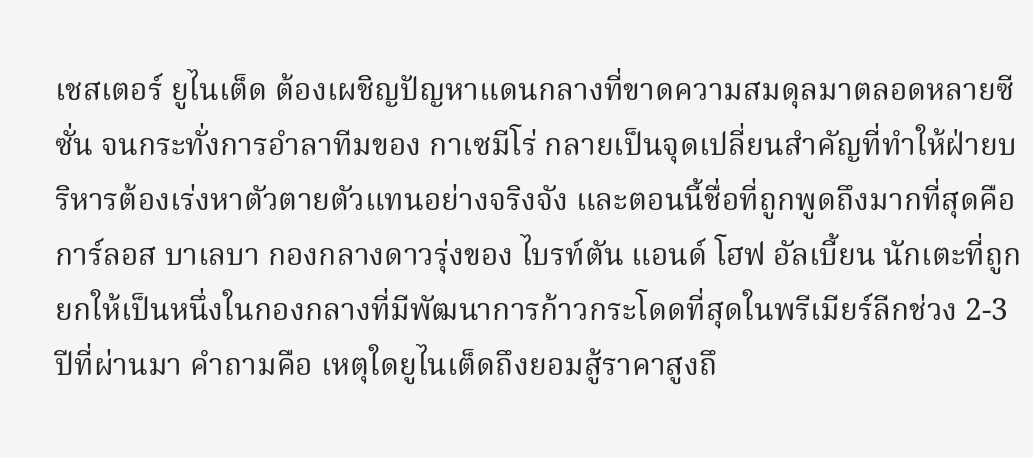เชสเตอร์ ยูไนเต็ด ต้องเผชิญปัญหาแดนกลางที่ขาดความสมดุลมาตลอดหลายซีซั่น จนกระทั่งการอําลาทีมของ กาเซมีโร่ กลายเป็นจุดเปลี่ยนสำคัญที่ทำให้ฝ่ายบริหารต้องเร่งหาตัวตายตัวแทนอย่างจริงจัง และตอนนี้ชื่อที่ถูกพูดถึงมากที่สุดคือ การ์ลอส บาเลบา กองกลางดาวรุ่งของ ไบรท์ตัน แอนด์ โฮฟ อัลเบี้ยน นักเตะที่ถูกยกให้เป็นหนึ่งในกองกลางที่มีพัฒนาการก้าวกระโดดที่สุดในพรีเมียร์ลีกช่วง 2-3 ปีที่ผ่านมา คำถามคือ เหตุใดยูไนเต็ดถึงยอมสู้ราคาสูงถึ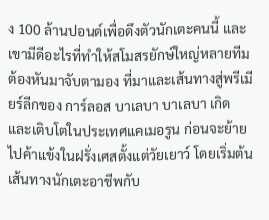ง 100 ล้านปอนด์เพื่อดึงตัวนักเตะคนนี้ และเขามีดีอะไรที่ทำให้สโมสรยักษ์ใหญ่หลายทีมต้องหันมาจับตามอง ที่มาและเส้นทางสู่พรีเมียร์ลีกของ การ์ลอส บาเลบา บาเลบา เกิดและเติบโตในประเทศแคเมอรูน ก่อนจะย้ายไปค้าแข้งในฝรั่งเศสตั้งแต่วัยเยาว์ โดยเริ่มต้นเส้นทางนักเตะอาชีพกับ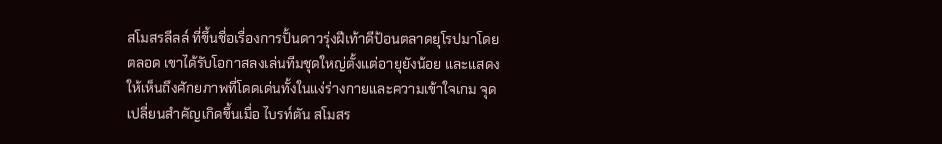สโมสรลีลล์ ที่ขึ้นชื่อเรื่องการปั้นดาวรุ่งฝีเท้าดีป้อนตลาดยุโรปมาโดยตลอด เขาได้รับโอกาสลงเล่นทีมชุดใหญ่ตั้งแต่อายุยังน้อย และแสดงให้เห็นถึงศักยภาพที่โดดเด่นทั้งในแง่ร่างกายและความเข้าใจเกม จุดเปลี่ยนสำคัญเกิดขึ้นเมื่อ ไบรท์ตัน สโมสร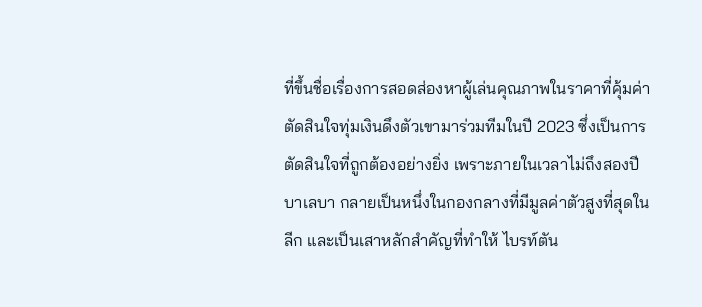ที่ขึ้นชื่อเรื่องการสอดส่องหาผู้เล่นคุณภาพในราคาที่คุ้มค่า ตัดสินใจทุ่มเงินดึงตัวเขามาร่วมทีมในปี 2023 ซึ่งเป็นการตัดสินใจที่ถูกต้องอย่างยิ่ง เพราะภายในเวลาไม่ถึงสองปี บาเลบา กลายเป็นหนึ่งในกองกลางที่มีมูลค่าตัวสูงที่สุดในลีก และเป็นเสาหลักสำคัญที่ทำให้ ไบรท์ตัน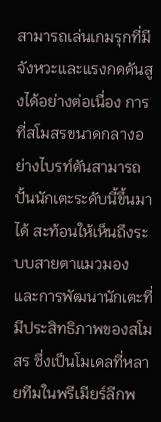สามารถเล่นเกมรุกที่มีจังหวะและแรงกดดันสูงได้อย่างต่อเนื่อง การที่สโมสรขนาดกลางอย่างไบรท์ตันสามารถปั้นนักเตะระดับนี้ขึ้นมาได้ สะท้อนให้เห็นถึงระบบสายตาแมวมองและการพัฒนานักเตะที่มีประสิทธิภาพของสโมสร ซึ่งเป็นโมเดลที่หลายทีมในพรีเมียร์ลีกพ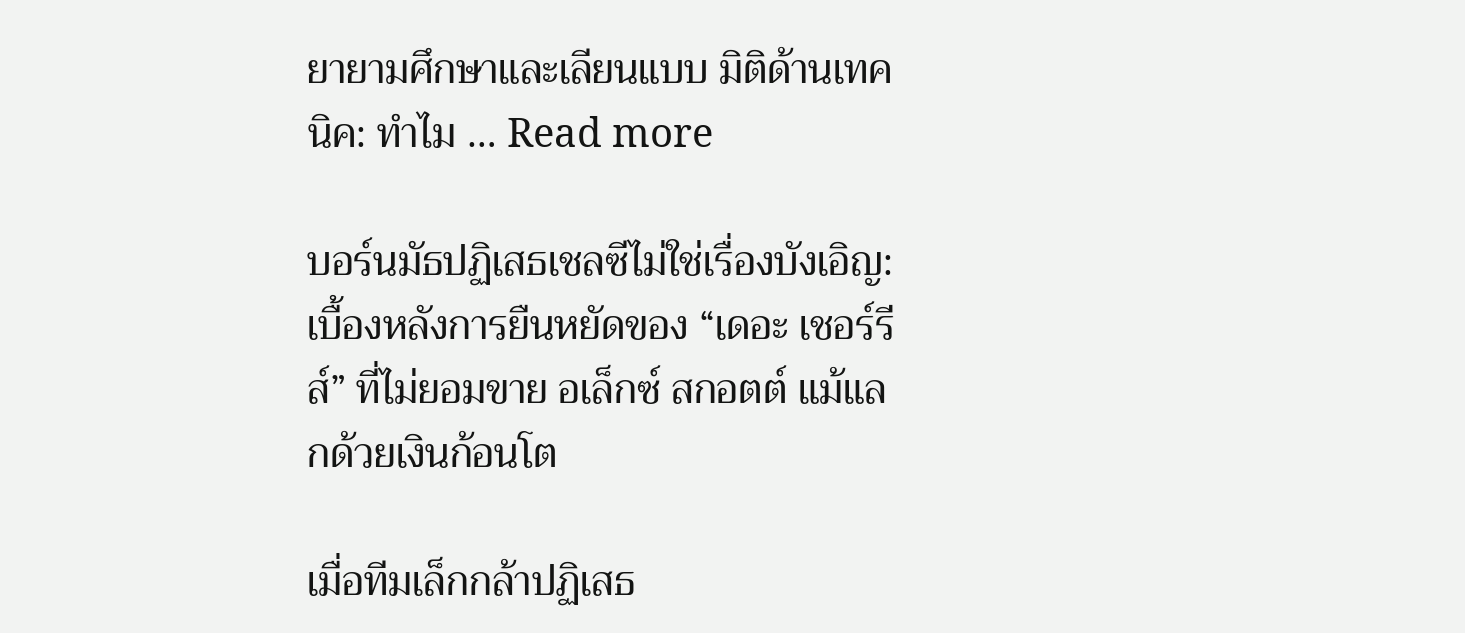ยายามศึกษาและเลียนแบบ มิติด้านเทคนิค: ทำไม … Read more

บอร์นมัธปฏิเสธเชลซีไม่ใช่เรื่องบังเอิญ: เบื้องหลังการยืนหยัดของ “เดอะ เชอร์รีส์” ที่ไม่ยอมขาย อเล็กซ์ สกอตต์ แม้แลกด้วยเงินก้อนโต

เมื่อทีมเล็กกล้าปฏิเสธ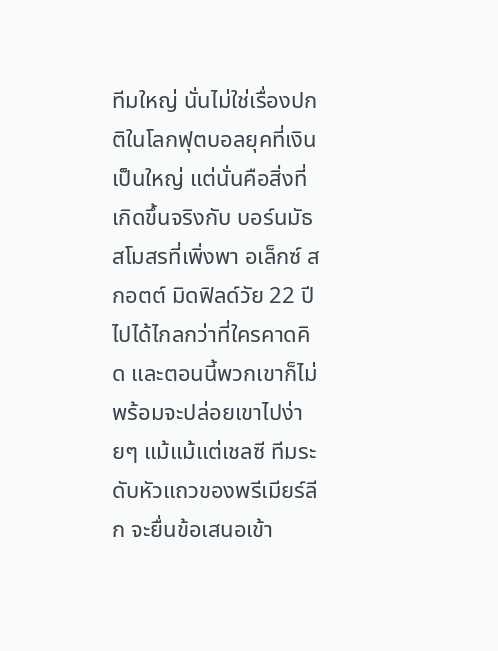ทีมใหญ่ นั่นไม่ใช่เรื่องปกติในโลกฟุตบอลยุคที่เงินเป็นใหญ่ แต่นั่นคือสิ่งที่เกิดขึ้นจริงกับ บอร์นมัธ สโมสรที่เพิ่งพา อเล็กซ์ สกอตต์ มิดฟิลด์วัย 22 ปี ไปได้ไกลกว่าที่ใครคาดคิด และตอนนี้พวกเขาก็ไม่พร้อมจะปล่อยเขาไปง่ายๆ แม้แม้แต่เชลซี ทีมระดับหัวแถวของพรีเมียร์ลีก จะยื่นข้อเสนอเข้า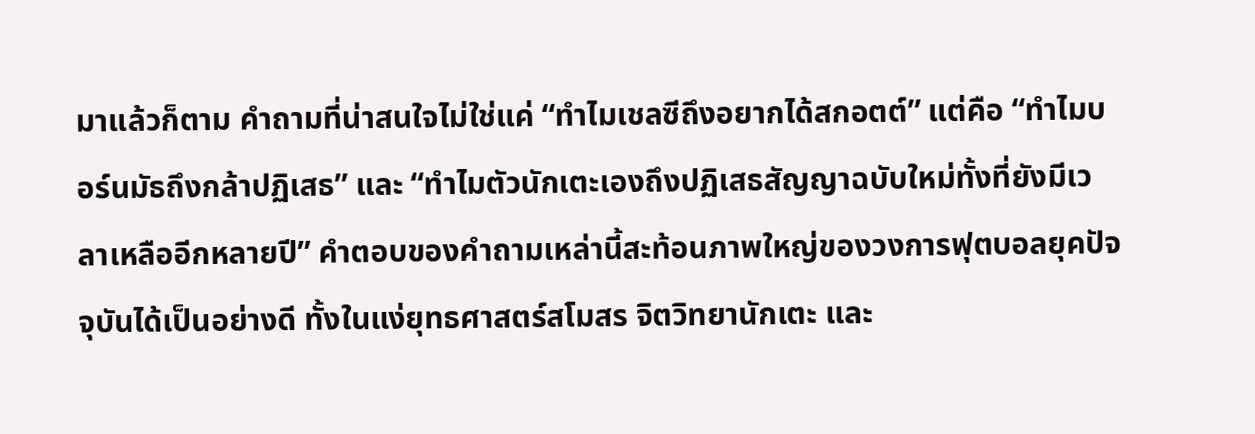มาแล้วก็ตาม คำถามที่น่าสนใจไม่ใช่แค่ “ทำไมเชลซีถึงอยากได้สกอตต์” แต่คือ “ทำไมบอร์นมัธถึงกล้าปฏิเสธ” และ “ทำไมตัวนักเตะเองถึงปฏิเสธสัญญาฉบับใหม่ทั้งที่ยังมีเวลาเหลืออีกหลายปี” คำตอบของคำถามเหล่านี้สะท้อนภาพใหญ่ของวงการฟุตบอลยุคปัจจุบันได้เป็นอย่างดี ทั้งในแง่ยุทธศาสตร์สโมสร จิตวิทยานักเตะ และ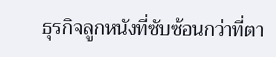ธุรกิจลูกหนังที่ซับซ้อนกว่าที่ตา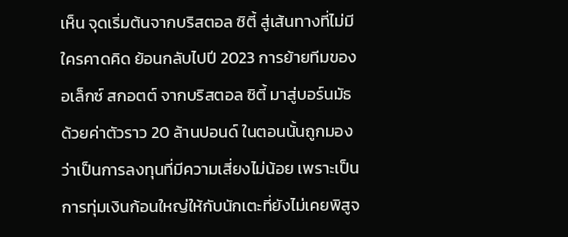เห็น จุดเริ่มต้นจากบริสตอล ซิตี้ สู่เส้นทางที่ไม่มีใครคาดคิด ย้อนกลับไปปี 2023 การย้ายทีมของ อเล็กซ์ สกอตต์ จากบริสตอล ซิตี้ มาสู่บอร์นมัธด้วยค่าตัวราว 20 ล้านปอนด์ ในตอนนั้นถูกมองว่าเป็นการลงทุนที่มีความเสี่ยงไม่น้อย เพราะเป็นการทุ่มเงินก้อนใหญ่ให้กับนักเตะที่ยังไม่เคยพิสูจ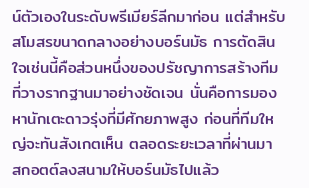น์ตัวเองในระดับพรีเมียร์ลีกมาก่อน แต่สำหรับสโมสรขนาดกลางอย่างบอร์นมัธ การตัดสินใจเช่นนี้คือส่วนหนึ่งของปรัชญาการสร้างทีมที่วางรากฐานมาอย่างชัดเจน นั่นคือการมองหานักเตะดาวรุ่งที่มีศักยภาพสูง ก่อนที่ทีมใหญ่จะทันสังเกตเห็น ตลอดระยะเวลาที่ผ่านมา สกอตต์ลงสนามให้บอร์นมัธไปแล้ว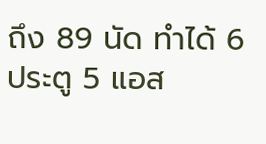ถึง 89 นัด ทำได้ 6 ประตู 5 แอส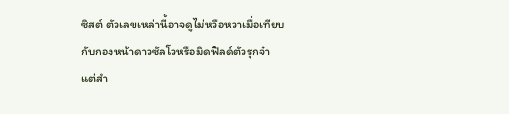ซิสต์ ตัวเลขเหล่านี้อาจดูไม่หวือหวาเมื่อเทียบกับกองหน้าดาวซัลโวหรือมิดฟิลด์ตัวรุกจ๋า แต่สำ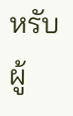หรับผู้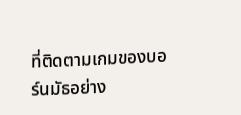ที่ติดตามเกมของบอร์นมัธอย่าง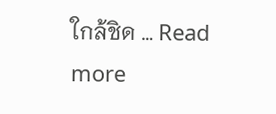ใกล้ชิด … Read more